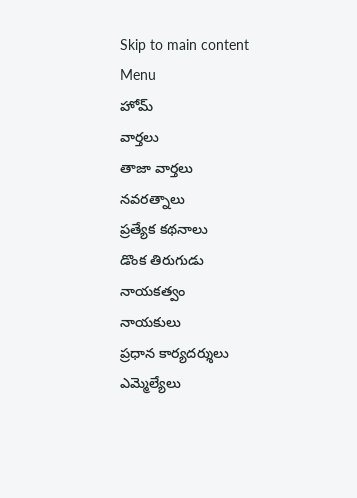Skip to main content
Menu
హోమ్
వార్తలు
తాజా వార్తలు
నవరత్నాలు
ప్రత్యేక కథనాలు
డొంక తిరుగుడు
నాయకత్వం
నాయకులు
ప్రధాన కార్యదర్శులు
ఎమ్మెల్యేలు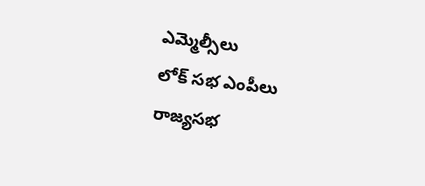ఎమ్మెల్సీలు
లోక్ సభ ఎంపీలు
రాజ్యసభ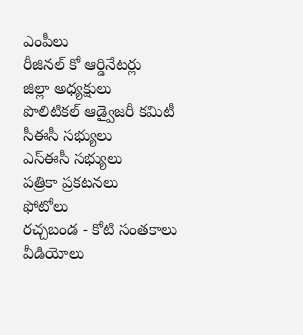ఎంపీలు
రీజినల్ కో ఆర్డినేటర్లు
జిల్లా అధ్యక్షులు
పొలిటికల్ ఆడ్వైజరీ కమిటీ
సీఈసీ సభ్యులు
ఎస్ఈసీ సభ్యులు
పత్రికా ప్రకటనలు
ఫోటోలు
రచ్చబండ - కోటి సంతకాలు
వీడియోలు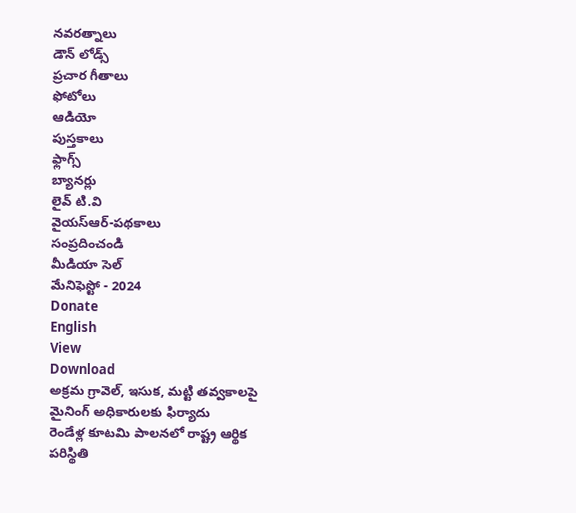నవరత్నాలు
డౌన్ లోడ్స్
ప్రచార గీతాలు
ఫోటోలు
ఆడియో
పుస్తకాలు
ఫ్లాగ్స్
బ్యానర్లు
లైవ్ టి.వి
వైయస్ఆర్-పథకాలు
సంప్రదించండి
మీడియా సెల్
మేనిఫెస్టో - 2024
Donate
English
View
Download
అక్రమ గ్రావెల్, ఇసుక, మట్టి తవ్వకాలపై మైనింగ్ అధికారులకు ఫిర్యాదు
రెండేళ్ల కూటమి పాలనలో రాష్ట్ర ఆర్థిక పరిస్థితి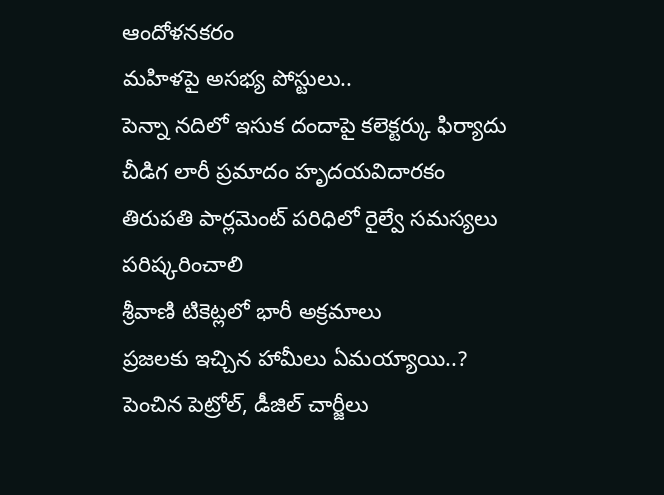ఆందోళనకరం
మహిళపై అసభ్య పోస్టులు..
పెన్నా నదిలో ఇసుక దందాపై కలెక్టర్కు ఫిర్యాదు
చీడిగ లారీ ప్రమాదం హృదయవిదారకం
తిరుపతి పార్లమెంట్ పరిధిలో రైల్వే సమస్యలు పరిష్కరించాలి
శ్రీవాణి టికెట్లలో భారీ అక్రమాలు
ప్రజలకు ఇచ్చిన హామీలు ఏమయ్యాయి..?
పెంచిన పెట్రోల్, డీజిల్ చార్జీలు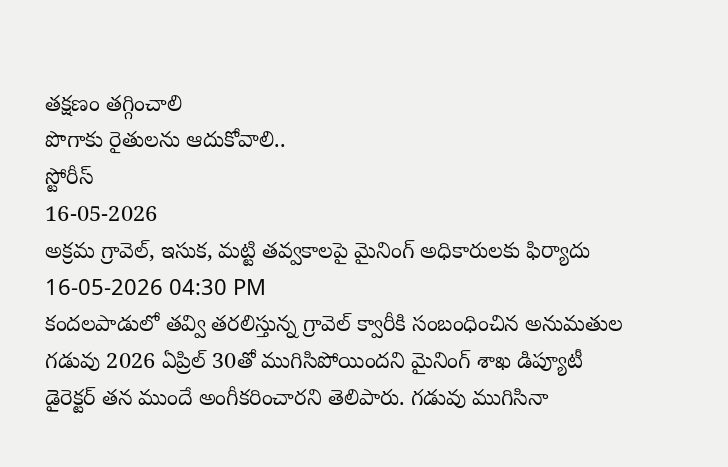తక్షణం తగ్గించాలి
పొగాకు రైతులను ఆదుకోవాలి..
స్టోరీస్
16-05-2026
అక్రమ గ్రావెల్, ఇసుక, మట్టి తవ్వకాలపై మైనింగ్ అధికారులకు ఫిర్యాదు
16-05-2026 04:30 PM
కందలపాడులో తవ్వి తరలిస్తున్న గ్రావెల్ క్వారీకి సంబంధించిన అనుమతుల గడువు 2026 ఏప్రిల్ 30తో ముగిసిపోయిందని మైనింగ్ శాఖ డిప్యూటీ డైరెక్టర్ తన ముందే అంగీకరించారని తెలిపారు. గడువు ముగిసినా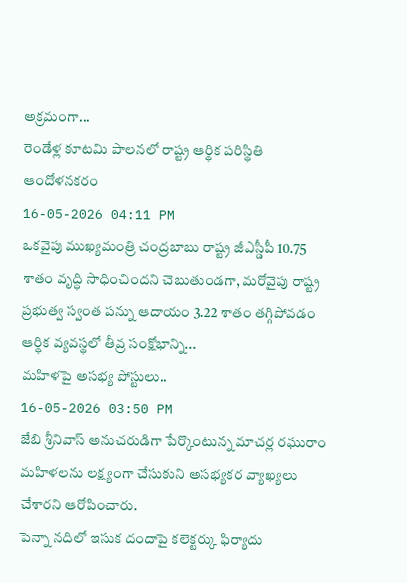అక్రమంగా...
రెండేళ్ల కూటమి పాలనలో రాష్ట్ర ఆర్థిక పరిస్థితి ఆందోళనకరం
16-05-2026 04:11 PM
ఒకవైపు ముఖ్యమంత్రి చంద్రబాబు రాష్ట్ర జీఎస్డీపీ 10.75 శాతం వృద్ధి సాధించిందని చెబుతుండగా, మరోవైపు రాష్ట్ర ప్రభుత్వ స్వంత పన్ను ఆదాయం 3.22 శాతం తగ్గిపోవడం ఆర్థిక వ్యవస్థలో తీవ్ర సంక్షోభాన్ని...
మహిళపై అసభ్య పోస్టులు..
16-05-2026 03:50 PM
జేబి శ్రీనివాస్ అనుచరుడిగా పేర్కొంటున్న మాచర్ల రఘురాం మహిళలను లక్ష్యంగా చేసుకుని అసభ్యకర వ్యాఖ్యలు చేశారని ఆరోపించారు.
పెన్నా నదిలో ఇసుక దందాపై కలెక్టర్కు ఫిర్యాదు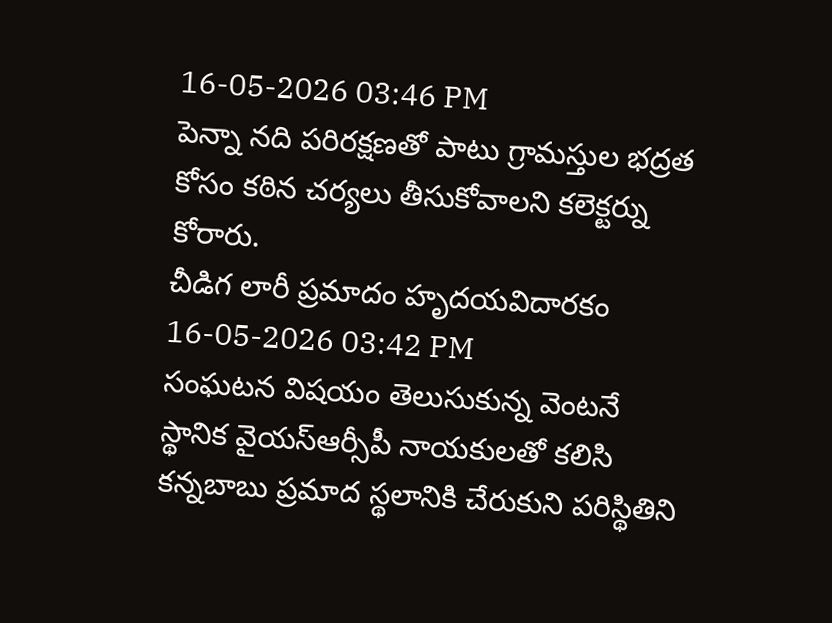16-05-2026 03:46 PM
పెన్నా నది పరిరక్షణతో పాటు గ్రామస్తుల భద్రత కోసం కఠిన చర్యలు తీసుకోవాలని కలెక్టర్ను కోరారు.
చీడిగ లారీ ప్రమాదం హృదయవిదారకం
16-05-2026 03:42 PM
సంఘటన విషయం తెలుసుకున్న వెంటనే స్థానిక వైయస్ఆర్సీపీ నాయకులతో కలిసి కన్నబాబు ప్రమాద స్థలానికి చేరుకుని పరిస్థితిని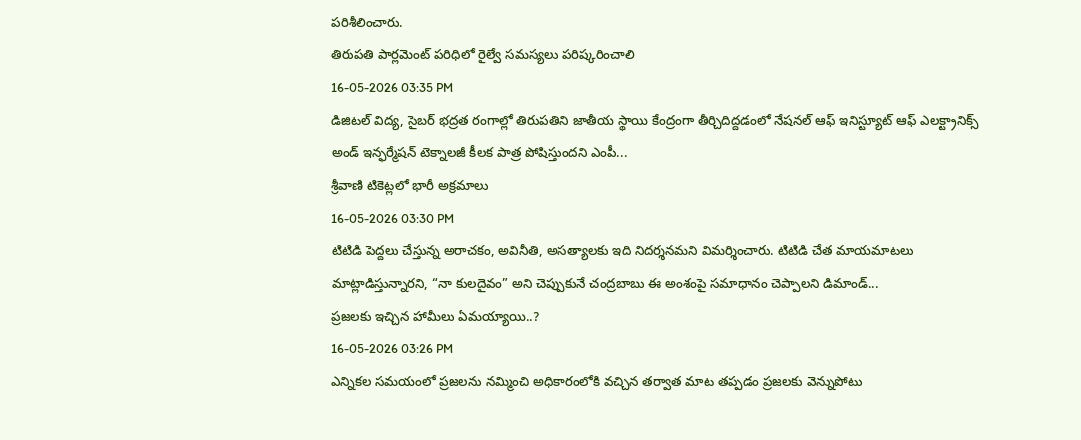పరిశీలించారు.
తిరుపతి పార్లమెంట్ పరిధిలో రైల్వే సమస్యలు పరిష్కరించాలి
16-05-2026 03:35 PM
డిజిటల్ విద్య, సైబర్ భద్రత రంగాల్లో తిరుపతిని జాతీయ స్థాయి కేంద్రంగా తీర్చిదిద్దడంలో నేషనల్ ఆఫ్ ఇనిస్ట్యూట్ ఆఫ్ ఎలక్ట్రానిక్స్ అండ్ ఇన్ఫర్మేషన్ టెక్నాలజీ కీలక పాత్ర పోషిస్తుందని ఎంపీ...
శ్రీవాణి టికెట్లలో భారీ అక్రమాలు
16-05-2026 03:30 PM
టిటిడి పెద్దలు చేస్తున్న అరాచకం, అవినీతి, అసత్యాలకు ఇది నిదర్శనమని విమర్శించారు. టిటిడి చేత మాయమాటలు మాట్లాడిస్తున్నారని, “నా కులదైవం” అని చెప్పుకునే చంద్రబాబు ఈ అంశంపై సమాధానం చెప్పాలని డిమాండ్...
ప్రజలకు ఇచ్చిన హామీలు ఏమయ్యాయి..?
16-05-2026 03:26 PM
ఎన్నికల సమయంలో ప్రజలను నమ్మించి అధికారంలోకి వచ్చిన తర్వాత మాట తప్పడం ప్రజలకు వెన్నుపోటు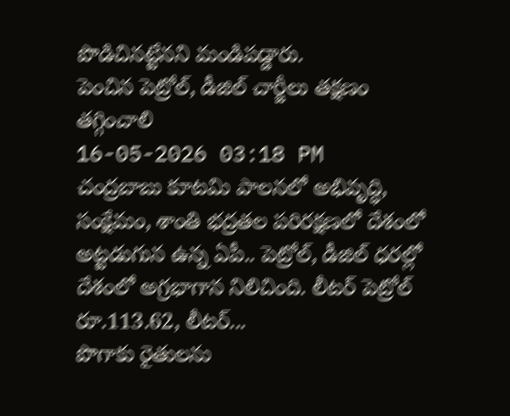పొడిచినట్టేనని మండిపడ్డారు.
పెంచిన పెట్రోల్, డీజిల్ చార్జీలు తక్షణం తగ్గించాలి
16-05-2026 03:18 PM
చంద్రబాబు కూటమి పాలనలో అభివృద్ధి, సంక్షేమం, శాంతి భద్రతల పరిరక్షణలో దేశంలో అట్టడుగున ఉన్న ఏపీ.. పెట్రోల్, డీజిల్ ధరల్లో దేశంలో అగ్రభాగాన నిలిచింది. లీటర్ పెట్రోల్ రూ.113.62, లీటర్...
పొగాకు రైతులను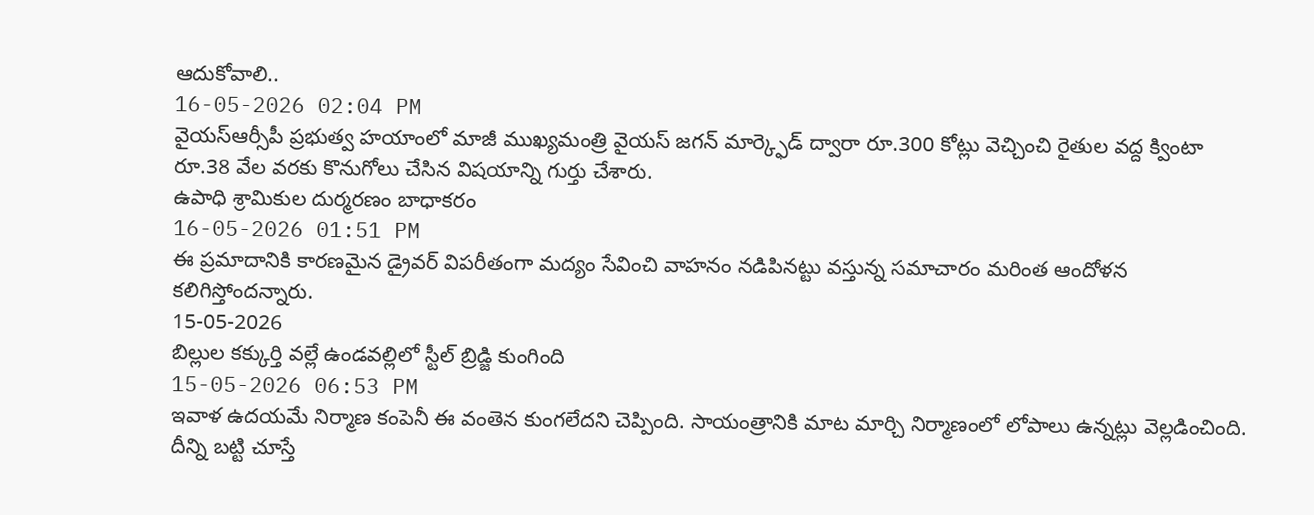ఆదుకోవాలి..
16-05-2026 02:04 PM
వైయస్ఆర్సీపీ ప్రభుత్వ హయాంలో మాజీ ముఖ్యమంత్రి వైయస్ జగన్ మార్క్ఫెడ్ ద్వారా రూ.300 కోట్లు వెచ్చించి రైతుల వద్ద క్వింటా రూ.38 వేల వరకు కొనుగోలు చేసిన విషయాన్ని గుర్తు చేశారు.
ఉపాధి శ్రామికుల దుర్మరణం బాధాకరం
16-05-2026 01:51 PM
ఈ ప్రమాదానికి కారణమైన డ్రైవర్ విపరీతంగా మద్యం సేవించి వాహనం నడిపినట్టు వస్తున్న సమాచారం మరింత ఆందోళన కలిగిస్తోందన్నారు.
15-05-2026
బిల్లుల కక్కుర్తి వల్లే ఉండవల్లిలో స్టీల్ బ్రిడ్జి కుంగింది
15-05-2026 06:53 PM
ఇవాళ ఉదయమే నిర్మాణ కంపెనీ ఈ వంతెన కుంగలేదని చెప్పింది. సాయంత్రానికి మాట మార్చి నిర్మాణంలో లోపాలు ఉన్నట్లు వెల్లడించింది. దీన్ని బట్టి చూస్తే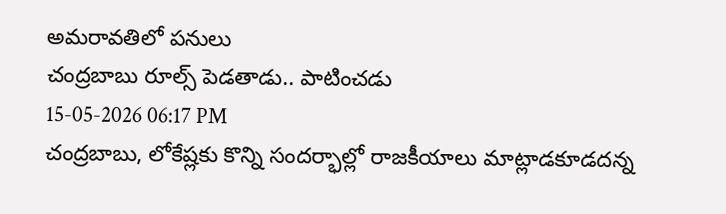అమరావతిలో పనులు
చంద్రబాబు రూల్స్ పెడతాడు.. పాటించడు
15-05-2026 06:17 PM
చంద్రబాబు, లోకేష్లకు కొన్ని సందర్భాల్లో రాజకీయాలు మాట్లాడకూడదన్న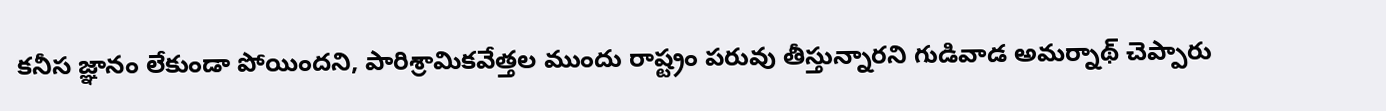కనీస జ్ఞానం లేకుండా పోయిందని, పారిశ్రామికవేత్తల ముందు రాష్ట్రం పరువు తీస్తున్నారని గుడివాడ అమర్నాథ్ చెప్పారు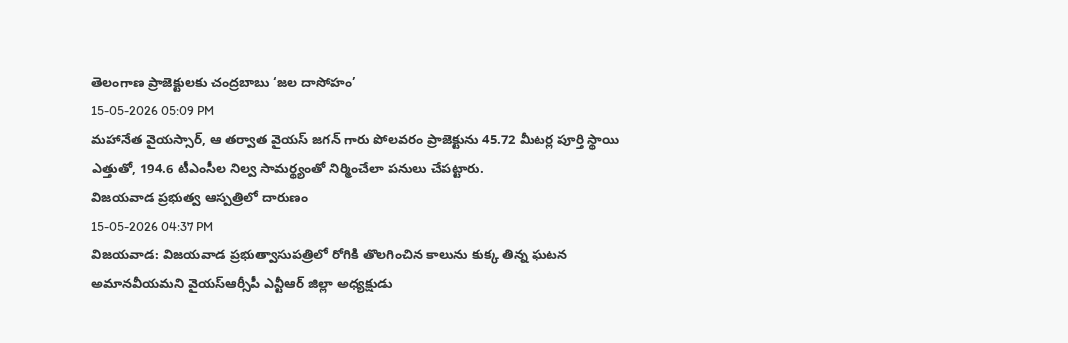తెలంగాణ ప్రాజెక్టులకు చంద్రబాబు ‘జల దాసోహం’
15-05-2026 05:09 PM
మహానేత వైయస్సార్, ఆ తర్వాత వైయస్ జగన్ గారు పోలవరం ప్రాజెక్టును 45.72 మీటర్ల పూర్తి స్థాయి ఎత్తుతో, 194.6 టీఎంసీల నిల్వ సామర్థ్యంతో నిర్మించేలా పనులు చేపట్టారు.
విజయవాడ ప్రభుత్వ ఆస్పత్రిలో దారుణం
15-05-2026 04:37 PM
విజయవాడ: విజయవాడ ప్రభుత్వాసుపత్రిలో రోగికి తొలగించిన కాలును కుక్క తిన్న ఘటన అమానవీయమని వైయస్ఆర్సీపీ ఎన్టీఆర్ జిల్లా అధ్యక్షుడు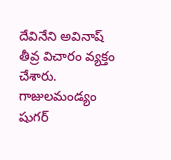దేవినేని అవినాష్ తీవ్ర విచారం వ్యక్తం చేశారు.
గాజులమండ్యం షుగర్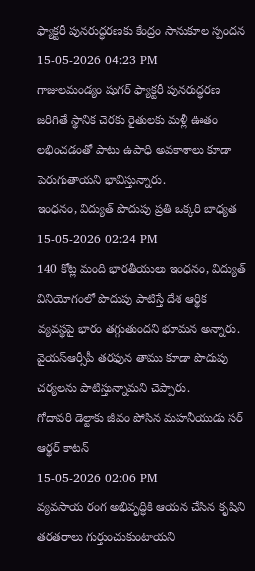ఫ్యాక్టరీ పునరుద్ధరణకు కేంద్రం సానుకూల స్పందన
15-05-2026 04:23 PM
గాజులమండ్యం షుగర్ ఫ్యాక్టరీ పునరుద్ధరణ జరిగితే స్థానిక చెరకు రైతులకు మళ్లీ ఊతం లభించడంతో పాటు ఉపాధి అవకాశాలు కూడా పెరుగుతాయని భావిస్తున్నారు.
ఇంధనం, విద్యుత్ పొదుపు ప్రతి ఒక్కరి బాధ్యత
15-05-2026 02:24 PM
140 కోట్ల మంది భారతీయులు ఇంధనం, విద్యుత్ వినియోగంలో పొదుపు పాటిస్తే దేశ ఆర్థిక వ్యవస్థపై భారం తగ్గుతుందని భూమన అన్నారు. వైయస్ఆర్సీపీ తరఫున తాము కూడా పొదుపు చర్యలను పాటిస్తున్నామని చెప్పారు.
గోదావరి డెల్టాకు జీవం పోసిన మహనీయుడు సర్ ఆర్థర్ కాటన్
15-05-2026 02:06 PM
వ్యవసాయ రంగ అభివృద్ధికి ఆయన చేసిన కృషిని తరతరాలు గుర్తుంచుకుంటాయని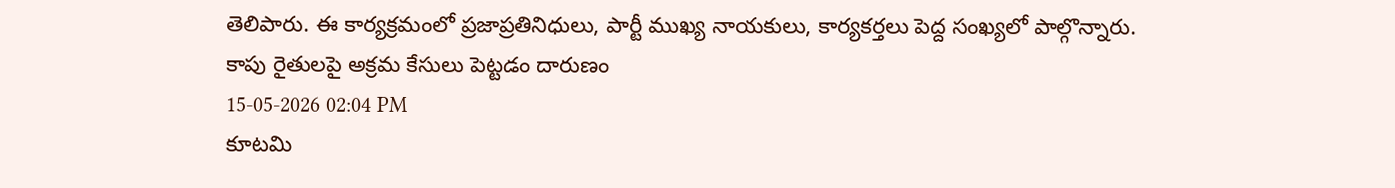తెలిపారు. ఈ కార్యక్రమంలో ప్రజాప్రతినిధులు, పార్టీ ముఖ్య నాయకులు, కార్యకర్తలు పెద్ద సంఖ్యలో పాల్గొన్నారు.
కాపు రైతులపై అక్రమ కేసులు పెట్టడం దారుణం
15-05-2026 02:04 PM
కూటమి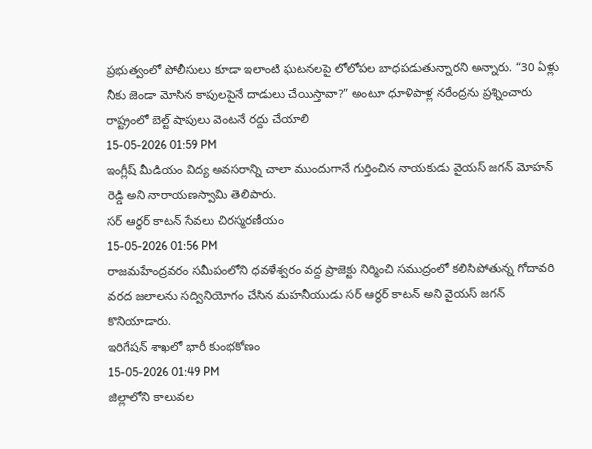ప్రభుత్వంలో పోలీసులు కూడా ఇలాంటి ఘటనలపై లోలోపల బాధపడుతున్నారని అన్నారు. “30 ఏళ్లు నీకు జెండా మోసిన కాపులపైనే దాడులు చేయిస్తావా?” అంటూ ధూళిపాళ్ల నరేంద్రను ప్రశ్నించారు
రాష్ట్రంలో బెల్ట్ షాపులు వెంటనే రద్దు చేయాలి
15-05-2026 01:59 PM
ఇంగ్లీష్ మీడియం విద్య అవసరాన్ని చాలా ముందుగానే గుర్తించిన నాయకుడు వైయస్ జగన్ మోహన్ రెడ్డి అని నారాయణస్వామి తెలిపారు.
సర్ ఆర్థర్ కాటన్ సేవలు చిరస్మరణీయం
15-05-2026 01:56 PM
రాజమహేంద్రవరం సమీపంలోని ధవళేశ్వరం వద్ద ప్రాజెక్టు నిర్మించి సముద్రంలో కలిసిపోతున్న గోదావరి వరద జలాలను సద్వినియోగం చేసిన మహనీయుడు సర్ ఆర్థర్ కాటన్ అని వైయస్ జగన్ కొనియాడారు.
ఇరిగేషన్ శాఖలో భారీ కుంభకోణం
15-05-2026 01:49 PM
జిల్లాలోని కాలువల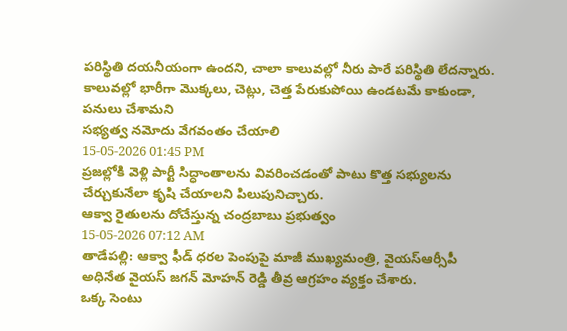పరిస్థితి దయనీయంగా ఉందని, చాలా కాలువల్లో నీరు పారే పరిస్థితి లేదన్నారు. కాలువల్లో భారీగా మొక్కలు, చెట్లు, చెత్త పేరుకుపోయి ఉండటమే కాకుండా, పనులు చేశామని
సభ్యత్వ నమోదు వేగవంతం చేయాలి
15-05-2026 01:45 PM
ప్రజల్లోకి వెళ్లి పార్టీ సిద్ధాంతాలను వివరించడంతో పాటు కొత్త సభ్యులను చేర్చుకునేలా కృషి చేయాలని పిలుపునిచ్చారు.
ఆక్వా రైతులను దోచేస్తున్న చంద్రబాబు ప్రభుత్వం
15-05-2026 07:12 AM
తాడేపల్లి: ఆక్వా ఫీడ్ ధరల పెంపుపై మాజీ ముఖ్యమంత్రి, వైయస్ఆర్సీపీ అధినేత వైయస్ జగన్ మోహన్ రెడ్డి తీవ్ర ఆగ్రహం వ్యక్తం చేశారు.
ఒక్క సెంటు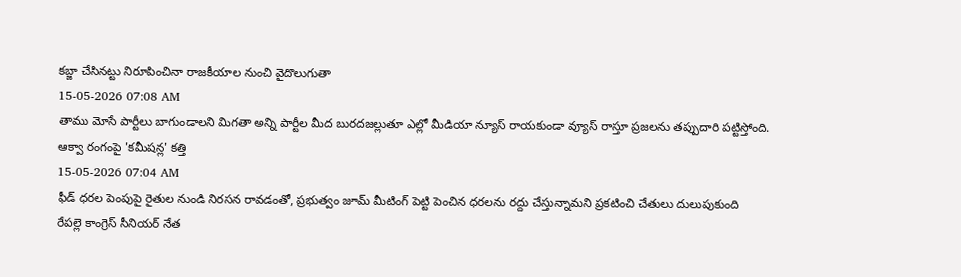కబ్జా చేసినట్టు నిరూపించినా రాజకీయాల నుంచి వైదొలుగుతా
15-05-2026 07:08 AM
తాము మోసే పార్టీలు బాగుండాలని మిగతా అన్ని పార్టీల మీద బురదజల్లుతూ ఎల్లో మీడియా న్యూస్ రాయకుండా వ్యూస్ రాస్తూ ప్రజలను తప్పుదారి పట్టిస్తోంది.
ఆక్వా రంగంపై 'కమీషన్ల' కత్తి
15-05-2026 07:04 AM
ఫీడ్ ధరల పెంపుపై రైతుల నుండి నిరసన రావడంతో, ప్రభుత్వం జూమ్ మీటింగ్ పెట్టి పెంచిన ధరలను రద్దు చేస్తున్నామని ప్రకటించి చేతులు దులుపుకుంది
రేపల్లె కాంగ్రెస్ సీనియర్ నేత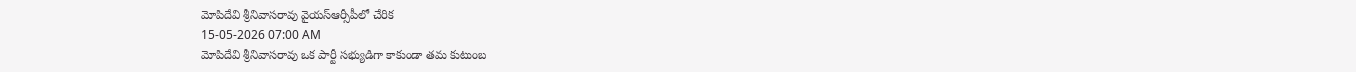మోపిదేవి శ్రీనివాసరావు వైయస్ఆర్సీపీలో చేరిక
15-05-2026 07:00 AM
మోపిదేవి శ్రీనివాసరావు ఒక పార్టీ సభ్యుడిగా కాకుండా తమ కుటుంబ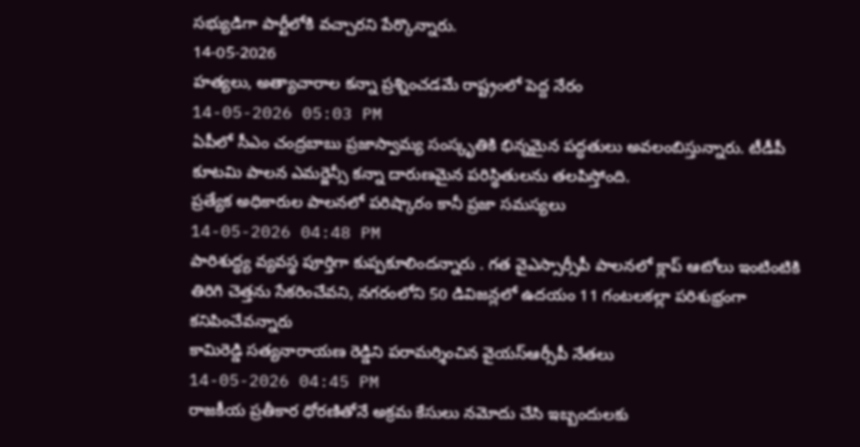సభ్యుడిగా పార్టీలోకి వచ్చారని పేర్కొన్నారు.
14-05-2026
హత్యలు, అత్యాచారాల కన్నా ప్రశ్నించడమే రాష్ట్రంలో పెద్ద నేరం
14-05-2026 05:03 PM
ఏపీలో సీఎం చంద్రబాబు ప్రజాస్వామ్య సంస్కృతికి భిన్నమైన పద్ధతులు అవలంబిస్తున్నారు. టీడీపీ కూటమి పాలన ఎమర్జెన్సీ కన్నా దారుణమైన పరిస్థితులను తలపిస్తోంది.
ప్రత్యేక అధికారుల పాలనలో పరిష్కారం కానీ ప్రజా సమస్యలు
14-05-2026 04:48 PM
పారిశుద్ధ్య వ్యవస్థ పూర్తిగా కుప్పకూలిందన్నారు . గత వైఎస్సార్సీపీ పాలనలో క్లాప్ ఆటోలు ఇంటింటికి తిరిగి చెత్తను సేకరించేవని, నగరంలోని 50 డివిజన్లలో ఉదయం 11 గంటలకల్లా పరిశుభ్రంగా కనిపించేవన్నారు
కామిరెడ్డి సత్యనారాయణ రెడ్డిని పరామర్శించిన వైయస్ఆర్సీపీ నేతలు
14-05-2026 04:45 PM
రాజకీయ ప్రతీకార ధోరణితోనే అక్రమ కేసులు నమోదు చేసి ఇబ్బందులకు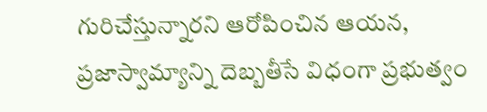గురిచేస్తున్నారని ఆరోపించిన ఆయన, ప్రజాస్వామ్యాన్ని దెబ్బతీసే విధంగా ప్రభుత్వం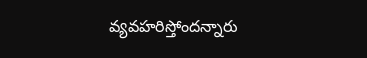వ్యవహరిస్తోందన్నారు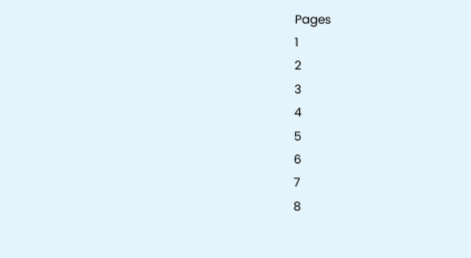Pages
1
2
3
4
5
6
7
8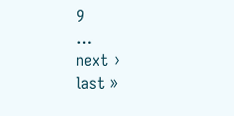9
…
next ›
last »